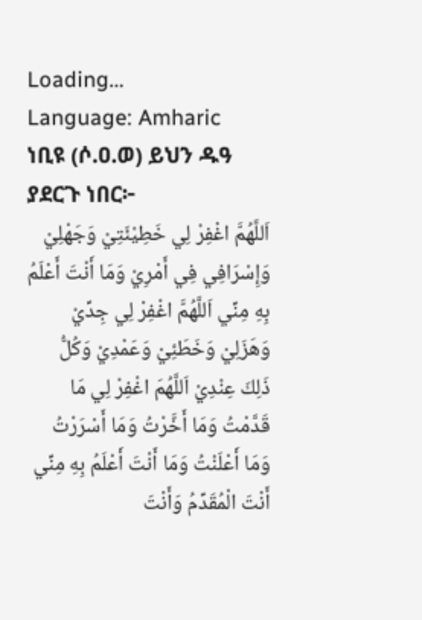Loading...
Language: Amharic
ነቢዩ (ሶ.ዐ.ወ) ይህን ዱዓ ያደርጉ ነበር፦
اَللَّهُمَّ اغْفِرْ لِي خَطِيْئَتِيْ وَجَهْلِيْ وَإِسْرَافِي فِي أَمْرِيْ وَمَا أَنْتَ أَعْلَمُ بِهِ مِنِّي اَللَّهُمَّ اغْفِرْ لِي جِدِّيْ وَهَزَلِيْ وَخَطَئِيْ وَعَمْدِيْ وَكُلُّ ذَلِكَ عِنْدِيْ اَللَّهُمَ اغْفِرْ لِي مَا قَدَّمْتُ وَمَا أَخَّرْتُ وَمَا أَسْرَرْتُ وَمَا أَعْلَنْتُ وَمَا أَنْتَ أَعْلَمُ بِهِ مِنِّي أَنْتَ الْمُقَدِّمُ وَأَنْتَ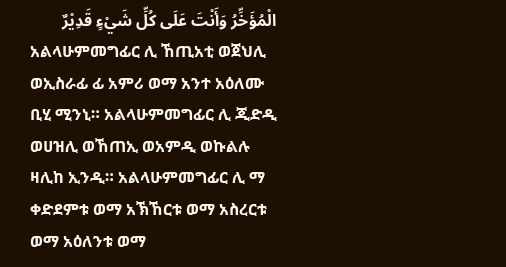الْمُؤَخِّرُ وَأَنْتَ عَلَى كُلِّ شَيْءٍ قَدِيْرٌ
አልላሁምመግፊር ሊ ኸጢአቲ ወጀህሊ ወኢስራፊ ፊ አምሪ ወማ አንተ አዕለሙ ቢሂ ሚንኒ። አልላሁምመግፊር ሊ ጂድዲ ወሀዝሊ ወኸጠኢ ወአምዲ ወኩልሉ ዛሊከ ኢንዲ። አልላሁምመግፊር ሊ ማ ቀድደምቱ ወማ አኽኸርቱ ወማ አስረርቱ ወማ አዕለንቱ ወማ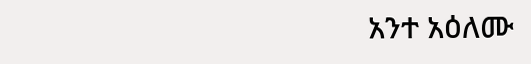አንተ አዕለሙ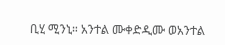ቢሂ ሚንኒ። አንተል ሙቀድዲሙ ወአንተል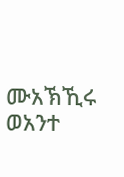ሙአኽኺሩ ወአንተ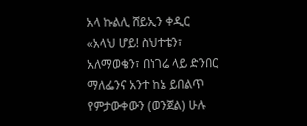አላ ኩልሊ ሸይኢን ቀዲር
«አላህ ሆይ! ስህተቴን፣ አለማወቄን፣ በነገሬ ላይ ድንበር ማለፌንና አንተ ከኔ ይበልጥ የምታውቀውን (ወንጀል) ሁሉ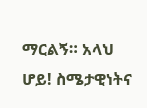ማርልኝ። አላህ ሆይ! ስሜታዊነትና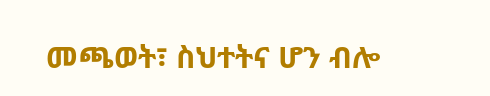መጫወት፣ ስህተትና ሆን ብሎ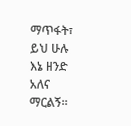ማጥፋት፣ ይህ ሁሉ እኔ ዘንድ አለና ማርልኝ።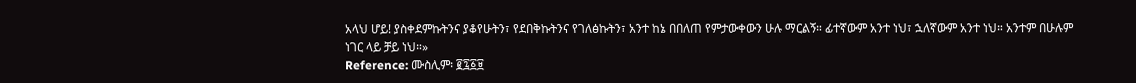አላህ ሆይ! ያስቀደምኩትንና ያቆየሁትን፣ የደበቅኩትንና የገለፅኩትን፣ አንተ ከኔ በበለጠ የምታውቀውን ሁሉ ማርልኝ። ፊተኛውም አንተ ነህ፣ ኋለኛውም አንተ ነህ። አንተም በሁሉም ነገር ላይ ቻይ ነህ።»
Reference: ሙስሊም፡ ፪፯፩፱